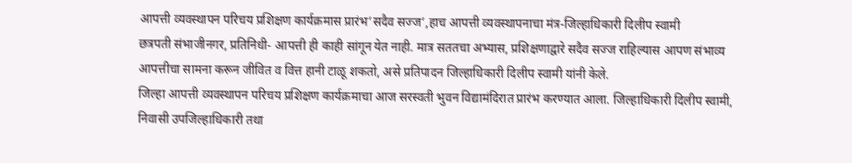आपत्ती व्यवस्थापन परिचय प्रशिक्षण कार्यक्रमास प्रारंभ’सदैव सज्ज’,हाच आपत्ती व्यवस्थापनाचा मंत्र-जिल्हाधिकारी दिलीप स्वामी
छत्रपती संभाजीनगर, प्रतिनिधी- आपत्ती ही काही सांगून येत नाही. मात्र सततचा अभ्यास, प्रशिक्षणाद्वारे सदैव सज्ज राहिल्यास आपण संभाव्य आपत्तीचा सामना करून जीवित व वित्त हानी टाळू शकतो, असे प्रतिपादन जिल्हाधिकारी दिलीप स्वामी यांनी केले.
जिल्हा आपत्ती व्यवस्थापन परिचय प्रशिक्षण कार्यक्रमाचा आज सरस्वती भुवन विद्यामंदिरात प्रारंभ करण्यात आला. जिल्हाधिकारी दिलीप स्वामी, निवासी उपजिल्हाधिकारी तथा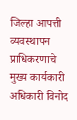जिल्हा आपत्ती व्यवस्थापन प्राधिकरणाचे मुख्य कार्यकारी अधिकारी विनोद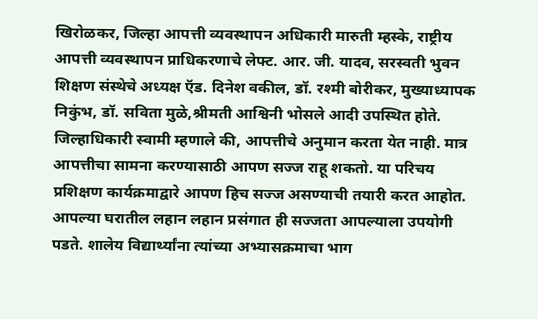खिरोळकर, जिल्हा आपत्ती व्यवस्थापन अधिकारी मारुती म्हस्के, राष्ट्रीय आपत्ती व्यवस्थापन प्राधिकरणाचे लेफ्ट. आर. जी. यादव, सरस्वती भुवन शिक्षण संस्थेचे अध्यक्ष ऍड. दिनेश वकील, डॉ. रश्मी बोरीकर, मुख्याध्यापक निकुंभ, डॉ. सविता मुळे,श्रीमती आश्विनी भोसले आदी उपस्थित होते.
जिल्हाधिकारी स्वामी म्हणाले की, आपत्तीचे अनुमान करता येत नाही. मात्र आपत्तीचा सामना करण्यासाठी आपण सज्ज राहू शकतो. या परिचय प्रशिक्षण कार्यक्रमाद्वारे आपण हिच सज्ज असण्याची तयारी करत आहोत. आपल्या घरातील लहान लहान प्रसंगात ही सज्जता आपल्याला उपयोगी पडते. शालेय विद्यार्थ्यांना त्यांच्या अभ्यासक्रमाचा भाग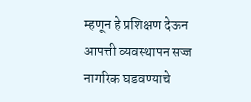म्हणून हे प्रशिक्षण देऊन आपत्ती व्यवस्थापन सज्ज नागरिक घडवण्याचे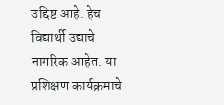उद्दिष्ट आहे. हेच विद्यार्थी उद्याचे नागरिक आहेत. या प्रशिक्षण कार्यक्रमाचे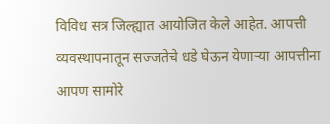विविध सत्र जिल्ह्यात आयोजित केले आहेत. आपत्ती व्यवस्थापनातून सज्जतेचे धडे घेऊन येणाऱ्या आपत्तीना आपण सामोरे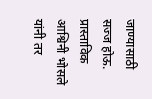जाण्यासाठी सज्ज होऊ.
प्रास्ताविक आश्विनी भोसले यांनी तर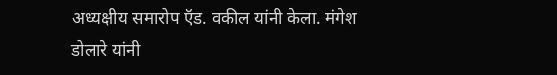अध्यक्षीय समारोप ऍड. वकील यांनी केला. मंगेश डोलारे यांनी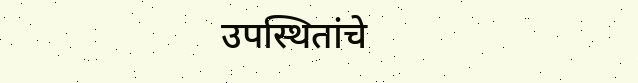उपस्थितांचे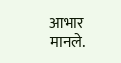आभार मानले.